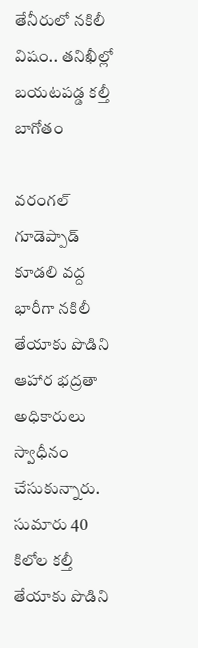తేనీరులో నకిలీ విషం.. తనిఖీల్లో బయటపడ్డ కల్తీ బాగోతం

వరంగల్ గూడెప్పాడ్ కూడలి వద్ద భారీగా నకిలీ తేయాకు పొడిని ఆహార భద్రతా అధికారులు స్వాధీనం చేసుకున్నారు. సుమారు 40 కిలోల కల్తీ తేయాకు పొడిని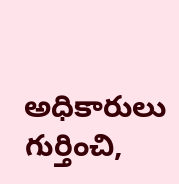అధికారులు గుర్తించి,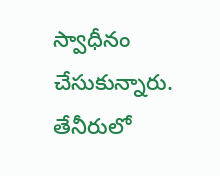స్వాధీనం చేసుకున్నారు. తేనీరులో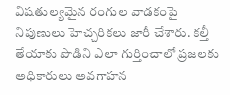విషతుల్యమైన రంగుల వాడకంపై నిపుణులు హెచ్చరికలు జారీ చేశారు. కల్తీ తేయాకు పొడిని ఎలా గుర్తించాలో ప్రజలకు అధికారులు అవగాహన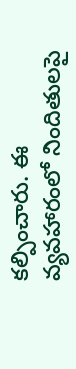కల్పించారు. ఈ వ్యవహారంలో నిందితులపై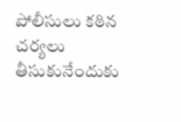పోలీసులు కఠిన చర్యలు తీసుకునేందుకు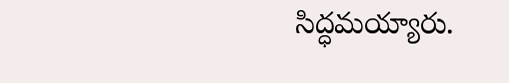సిద్ధమయ్యారు.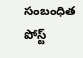సంబంధిత పోస్ట్